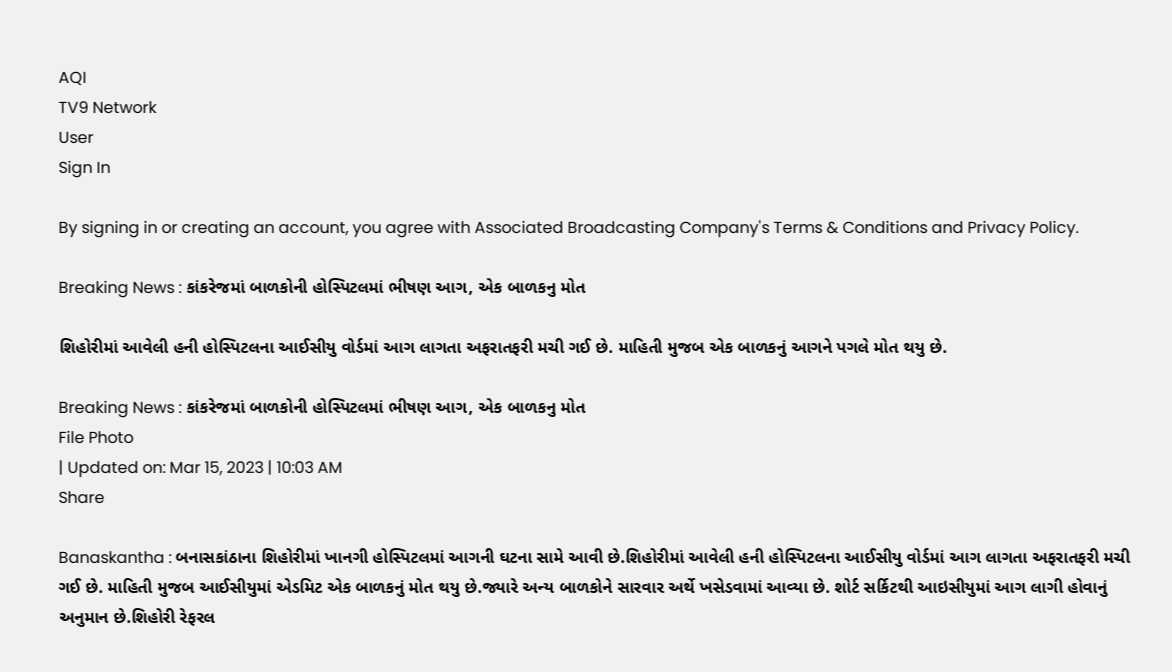AQI
TV9 Network
User
Sign In

By signing in or creating an account, you agree with Associated Broadcasting Company's Terms & Conditions and Privacy Policy.

Breaking News : કાંકરેજમાં બાળકોની હોસ્પિટલમાં ભીષણ આગ, એક બાળકનુ મોત

શિહોરીમાં આવેલી હની હોસ્પિટલના આઈસીયુ વોર્ડમાં આગ લાગતા અફરાતફરી મચી ગઈ છે. માહિતી મુજબ એક બાળકનું આગને પગલે મોત થયુ છે.

Breaking News : કાંકરેજમાં બાળકોની હોસ્પિટલમાં ભીષણ આગ, એક બાળકનુ મોત
File Photo
| Updated on: Mar 15, 2023 | 10:03 AM
Share

Banaskantha : બનાસકાંઠાના શિહોરીમાં ખાનગી હોસ્પિટલમાં આગની ઘટના સામે આવી છે.શિહોરીમાં આવેલી હની હોસ્પિટલના આઈસીયુ વોર્ડમાં આગ લાગતા અફરાતફરી મચી ગઈ છે. માહિતી મુજબ આઈસીયુમાં એડમિટ એક બાળકનું મોત થયુ છે.જ્યારે અન્ય બાળકોને સારવાર અર્થે ખસેડવામાં આવ્યા છે. શોર્ટ સર્કિટથી આઇસીયુમાં આગ લાગી હોવાનું અનુમાન છે.શિહોરી રેફરલ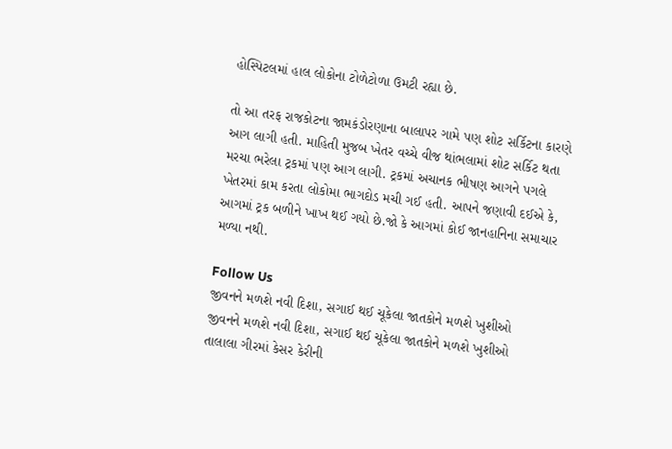હોસ્પિટલમાં હાલ લોકોના ટોળેટોળા ઉમટી રહ્યા છે.

તો આ તરફ રાજકોટના જામકંડોરણાના બાલાપર ગામે પણ શોટ સર્કિટના કારણે આગ લાગી હતી. માહિતી મુજબ ખેતર વચ્ચે વીજ થાંભલામાં શોટ સર્કિટ થતા મરચા ભરેલા ટ્રકમાં પણ આગ લાગી. ટ્રકમાં અચાનક ભીષણ આગને પગલે ખેતરમાં કામ કરતા લોકોમા ભાગદોડ મચી ગઈ હતી. આપને જણાવી દઈએ કે, આગમાં ટ્રક બળીને ખાખ થઈ ગયો છે.જો કે આગમાં કોઈ જાનહાનિના સમાચાર મળ્યા નથી.

Follow Us
જીવનને મળશે નવી દિશા, સગાઈ થઈ ચૂકેલા જાતકોને મળશે ખુશીઓ
જીવનને મળશે નવી દિશા, સગાઈ થઈ ચૂકેલા જાતકોને મળશે ખુશીઓ
તાલાલા ગીરમાં કેસર કેરીની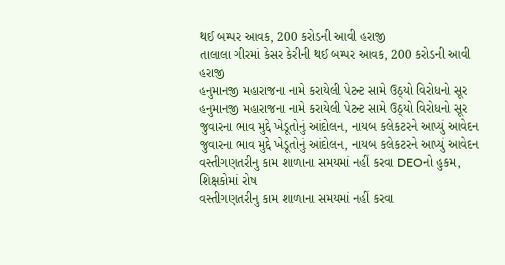થઈ બમ્પર આવક, 200 કરોડની આવી હરાજી
તાલાલા ગીરમાં કેસર કેરીની થઈ બમ્પર આવક, 200 કરોડની આવી હરાજી
હનુમાનજી મહારાજના નામે કરાયેલી પેટન્ટ સામે ઉઠ્યો વિરોધનો સૂર
હનુમાનજી મહારાજના નામે કરાયેલી પેટન્ટ સામે ઉઠ્યો વિરોધનો સૂર
જુવારના ભાવ મુદ્દે ખેડૂતોનું આંદોલન, નાયબ કલેકટરને આપ્યું આવેદન
જુવારના ભાવ મુદ્દે ખેડૂતોનું આંદોલન, નાયબ કલેકટરને આપ્યું આવેદન
વસ્તીગણતરીનુ કામ શાળાના સમયમાં નહીં કરવા DEOનો હુકમ, શિક્ષકોમાં રોષ
વસ્તીગણતરીનુ કામ શાળાના સમયમાં નહીં કરવા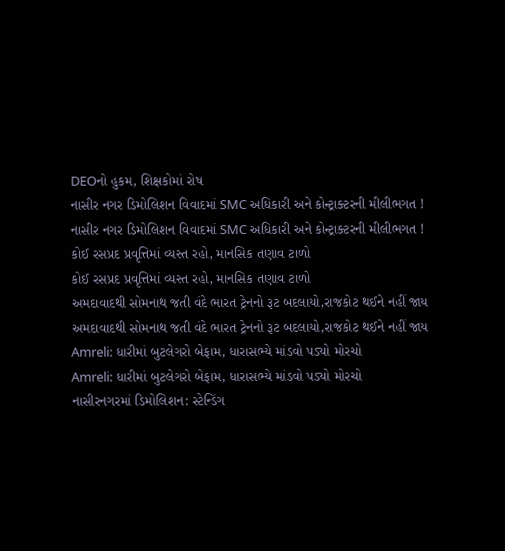DEOનો હુકમ, શિક્ષકોમાં રોષ
નાસીર નગર ડિમોલિશન વિવાદમાં SMC અધિકારી અને કોન્ટ્રાક્ટરની મીલીભગત !
નાસીર નગર ડિમોલિશન વિવાદમાં SMC અધિકારી અને કોન્ટ્રાક્ટરની મીલીભગત !
કોઈ રસપ્રદ પ્રવૃત્તિમાં વ્યસ્ત રહો, માનસિક તણાવ ટાળો
કોઈ રસપ્રદ પ્રવૃત્તિમાં વ્યસ્ત રહો, માનસિક તણાવ ટાળો
અમદાવાદથી સોમનાથ જતી વંદે ભારત ટ્રેનનો રૂટ બદલાયો,રાજકોટ થઈને નહીં જાય
અમદાવાદથી સોમનાથ જતી વંદે ભારત ટ્રેનનો રૂટ બદલાયો,રાજકોટ થઈને નહીં જાય
Amreli: ધારીમાં બુટલેગરો બેફામ, ધારાસભ્યે માંડવો પડ્યો મોરચો
Amreli: ધારીમાં બુટલેગરો બેફામ, ધારાસભ્યે માંડવો પડ્યો મોરચો
નાસીરનગરમાં ડિમોલિશન: સ્ટેન્ડિંગ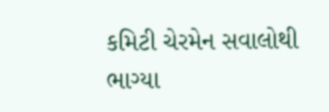કમિટી ચેરમેન સવાલોથી ભાગ્યા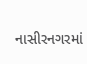નાસીરનગરમાં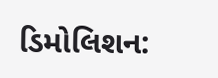ડિમોલિશન: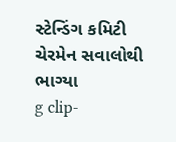સ્ટેન્ડિંગ કમિટી ચેરમેન સવાલોથી ભાગ્યા
g clip-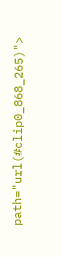path="url(#clip0_868_265)">